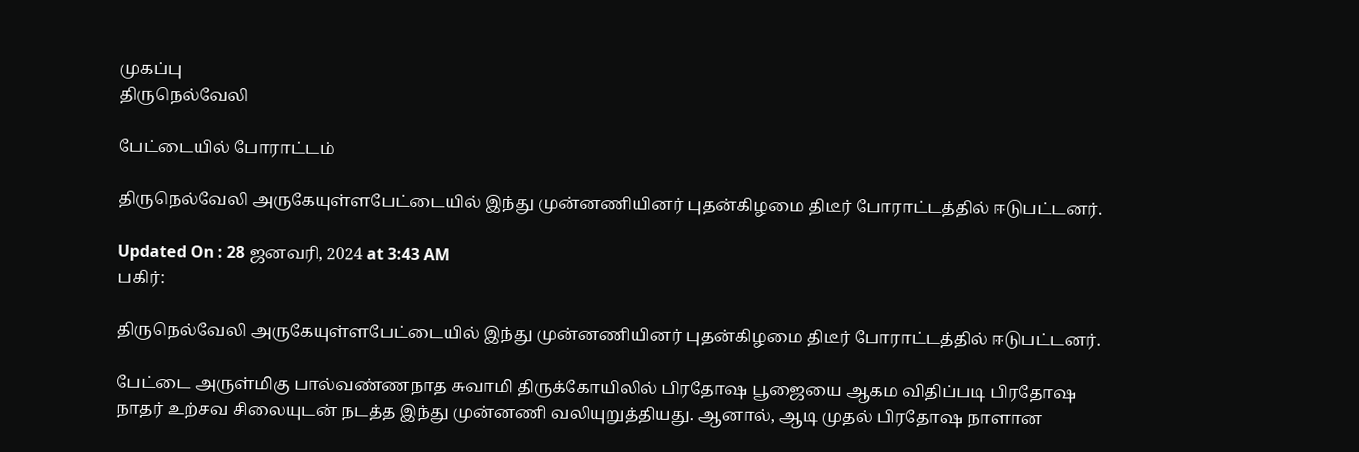முகப்பு
திருநெல்வேலி

பேட்டையில் போராட்டம்

திருநெல்வேலி அருகேயுள்ளபேட்டையில் இந்து முன்னணியினர் புதன்கிழமை திடீர் போராட்டத்தில் ஈடுபட்டனர்.

Updated On : 28 ஜனவரி, 2024 at 3:43 AM
பகிர்:

திருநெல்வேலி அருகேயுள்ளபேட்டையில் இந்து முன்னணியினர் புதன்கிழமை திடீர் போராட்டத்தில் ஈடுபட்டனர்.

பேட்டை அருள்மிகு பால்வண்ணநாத சுவாமி திருக்கோயிலில் பிரதோஷ பூஜையை ஆகம விதிப்படி பிரதோஷ நாதர் உற்சவ சிலையுடன் நடத்த இந்து முன்னணி வலியுறுத்தியது. ஆனால், ஆடி முதல் பிரதோஷ நாளான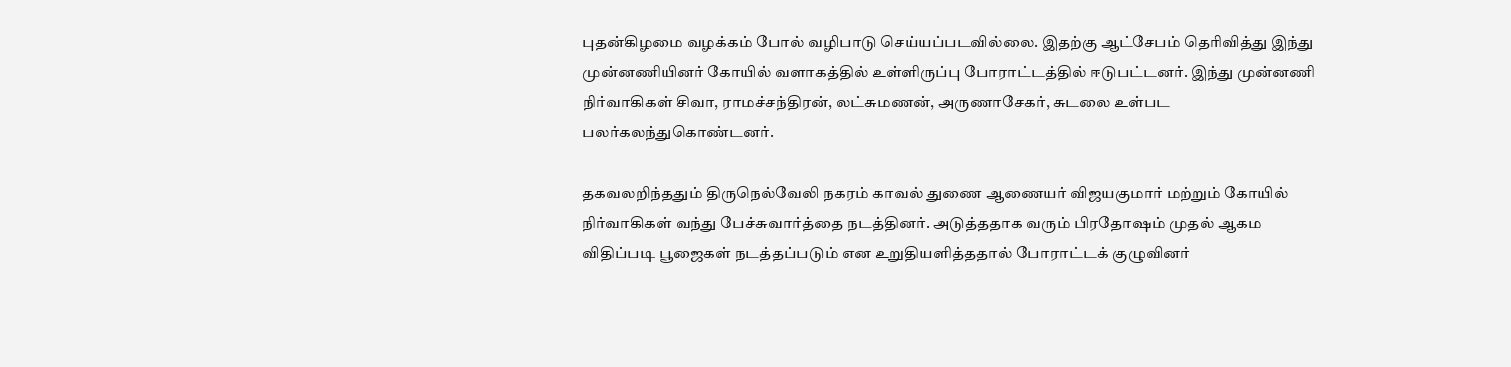புதன்கிழமை வழக்கம் போல் வழிபாடு செய்யப்படவில்லை. இதற்கு ஆட்சேபம் தெரிவித்து இந்து முன்னணியினர் கோயில் வளாகத்தில் உள்ளிருப்பு போராட்டத்தில் ஈடுபட்டனர். இந்து முன்னணி நிர்வாகிகள் சிவா, ராமச்சந்திரன், லட்சுமணன், அருணாசேகர், சுடலை உள்பட பலர்கலந்துகொண்டனர்.

தகவலறிந்ததும் திருநெல்வேலி நகரம் காவல் துணை ஆணையர் விஜயகுமார் மற்றும் கோயில் நிர்வாகிகள் வந்து பேச்சுவார்த்தை நடத்தினர். அடுத்ததாக வரும் பிரதோஷம் முதல் ஆகம விதிப்படி பூஜைகள் நடத்தப்படும் என உறுதியளித்ததால் போராட்டக் குழுவினர்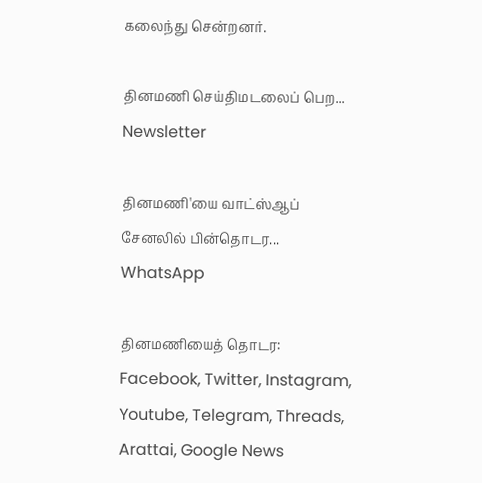கலைந்து சென்றனர்.

தினமணி செய்திமடலைப் பெற... Newsletter

தினமணி'யை வாட்ஸ்ஆப் சேனலில் பின்தொடர... WhatsApp

தினமணியைத் தொடர: Facebook, Twitter, Instagram, Youtube, Telegram, Threads, Arattai, Google News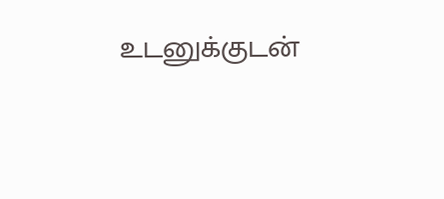உடனுக்குடன்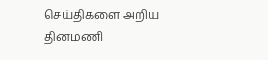செய்திகளை அறிய தினமணி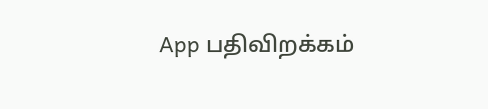App பதிவிறக்கம்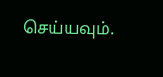செய்யவும்.